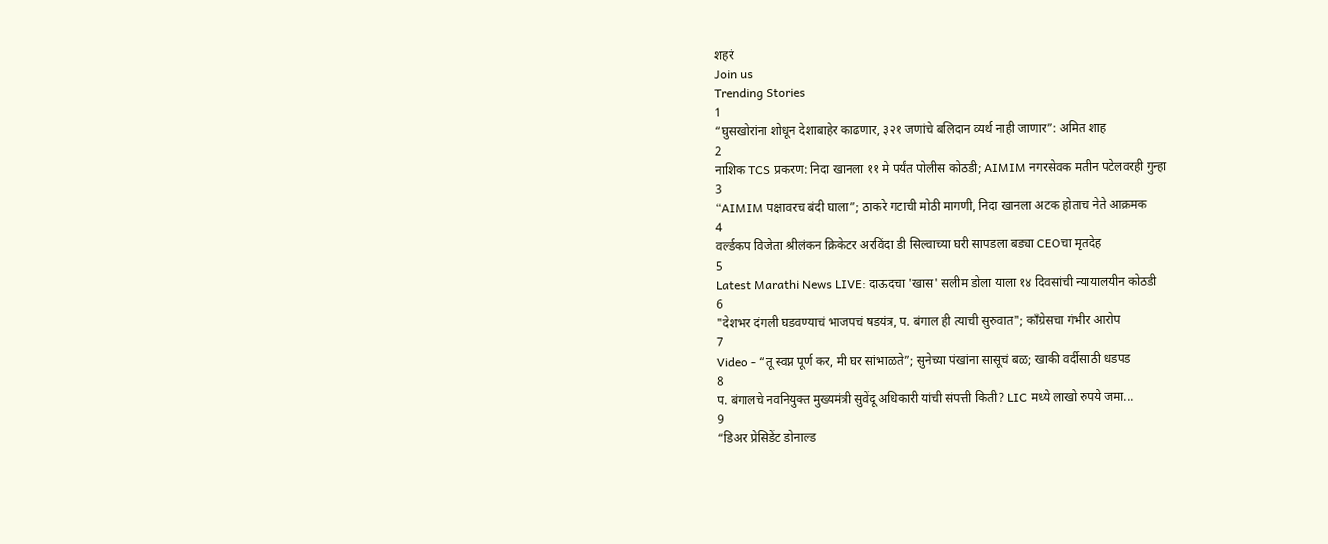शहरं
Join us
Trending Stories
1
“घुसखोरांना शोधून देशाबाहेर काढणार, ३२१ जणांचे बलिदान व्यर्थ नाही जाणार”: अमित शाह
2
नाशिक TCS प्रकरण: निदा खानला ११ मे पर्यंत पोलीस कोठडी; AIMIM नगरसेवक मतीन पटेलवरही गुन्हा
3
“AIMIM पक्षावरच बंदी घाला”; ठाकरे गटाची मोठी मागणी, निदा खानला अटक होताच नेते आक्रमक
4
वर्ल्डकप विजेता श्रीलंकन क्रिकेटर अरविंदा डी सिल्वाच्या घरी सापडला बड्या CEOचा मृतदेह
5
Latest Marathi News LIVE: दाऊदचा 'खास' सलीम डोला याला १४ दिवसांची न्यायालयीन कोठडी
6
"देशभर दंगली घडवण्याचं भाजपचं षडयंत्र, प. बंगाल ही त्याची सुरुवात"; काँग्रेसचा गंभीर आरोप
7
Video - “तू स्वप्न पूर्ण कर, मी घर सांभाळते”; सुनेच्या पंखांना सासूचं बळ; खाकी वर्दीसाठी धडपड
8
प. बंगालचे नवनियुक्त मुख्यमंत्री सुवेंदू अधिकारी यांची संपत्ती किती? LIC मध्ये लाखो रुपये जमा...
9
“डिअर प्रेसिडेंट डोनाल्ड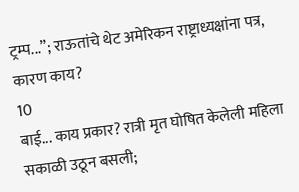ट्रम्प...”; राऊतांचे थेट अमेरिकन राष्ट्राध्यक्षांना पत्र, कारण काय?
10
बाई... काय प्रकार? रात्री मृत घोषित केलेली महिला सकाळी उठून बसली;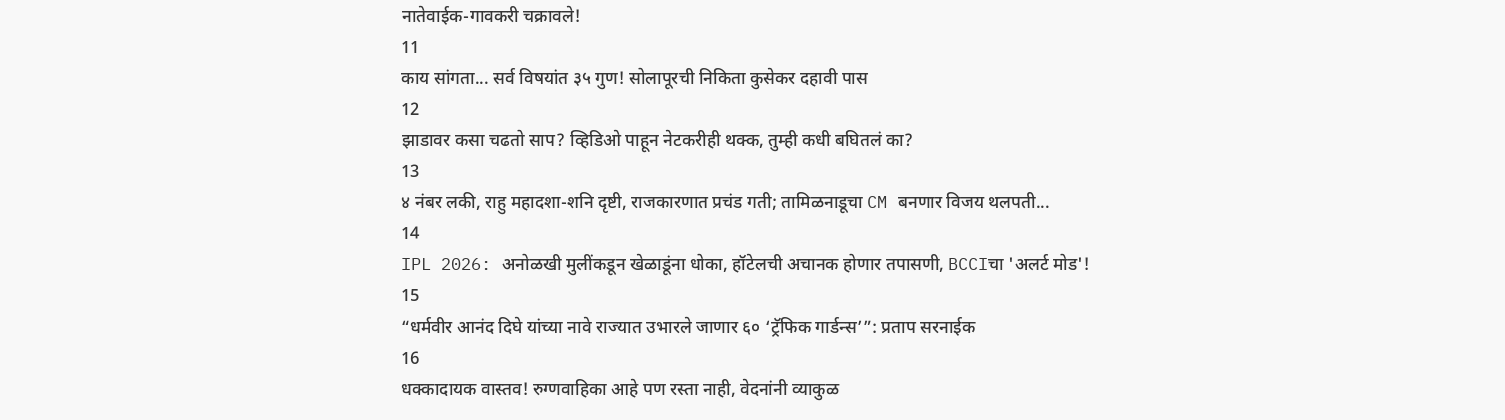नातेवाईक-गावकरी चक्रावले!
11
काय सांगता... सर्व विषयांत ३५ गुण! सोलापूरची निकिता कुसेकर दहावी पास
12
झाडावर कसा चढतो साप? व्हिडिओ पाहून नेटकरीही थक्क, तुम्ही कधी बघितलं का?
13
४ नंबर लकी, राहु महादशा-शनि दृष्टी, राजकारणात प्रचंड गती; तामिळनाडूचा CM बनणार विजय थलपती...
14
IPL 2026: अनोळखी मुलींकडून खेळाडूंना धोका, हॉटेलची अचानक होणार तपासणी, BCCIचा 'अलर्ट मोड'!
15
“धर्मवीर आनंद दिघे यांच्या नावे राज्यात उभारले जाणार ६० ‘ट्रॅफिक गार्डन्स’”: प्रताप सरनाईक
16
धक्कादायक वास्तव! रुग्णवाहिका आहे पण रस्ता नाही, वेदनांनी व्याकुळ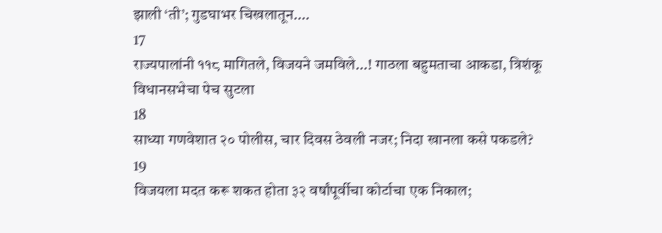झाली ‘ती’; गुडघाभर चिखलातून....
17
राज्यपालांनी ११८ मागितले, विजयने जमविले...! गाठला बहुमताचा आकडा, त्रिशंकू विधानसभेचा पेच सुटला
18
साध्या गणवेशात २० पोलीस, चार दिवस ठेवली नजर; निदा खानला कसे पकडले?
19
विजयला मदत करू शकत होता ३२ वर्षांपूर्वीचा कोर्टाचा एक निकाल;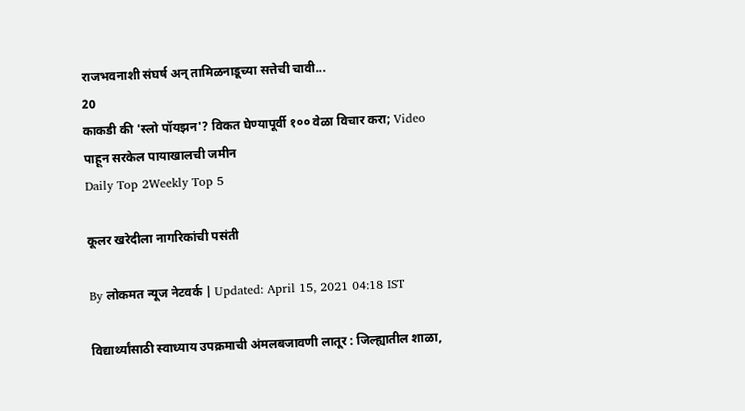राजभवनाशी संघर्ष अन् तामिळनाडूच्या सत्तेची चावी...
20
काकडी की 'स्लो पॉयझन'? विकत घेण्यापूर्वी १०० वेळा विचार करा; Video पाहून सरकेल पायाखालची जमीन
Daily Top 2Weekly Top 5

कूलर खरेदीला नागरिकांची पसंती

By लोकमत न्यूज नेटवर्क | Updated: April 15, 2021 04:18 IST

विद्यार्थ्यांसाठी स्वाध्याय उपक्रमाची अंमलबजावणी लातूर : जिल्ह्यातील शाळा,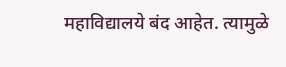महाविद्यालये बंद आहेत. त्यामुळे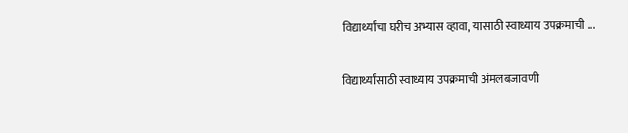विद्यार्थ्यांचा घरीच अभ्यास व्हावा, यासाठी स्वाध्याय उपक्रमाची ...

विद्यार्थ्यांसाठी स्वाध्याय उपक्रमाची अंमलबजावणी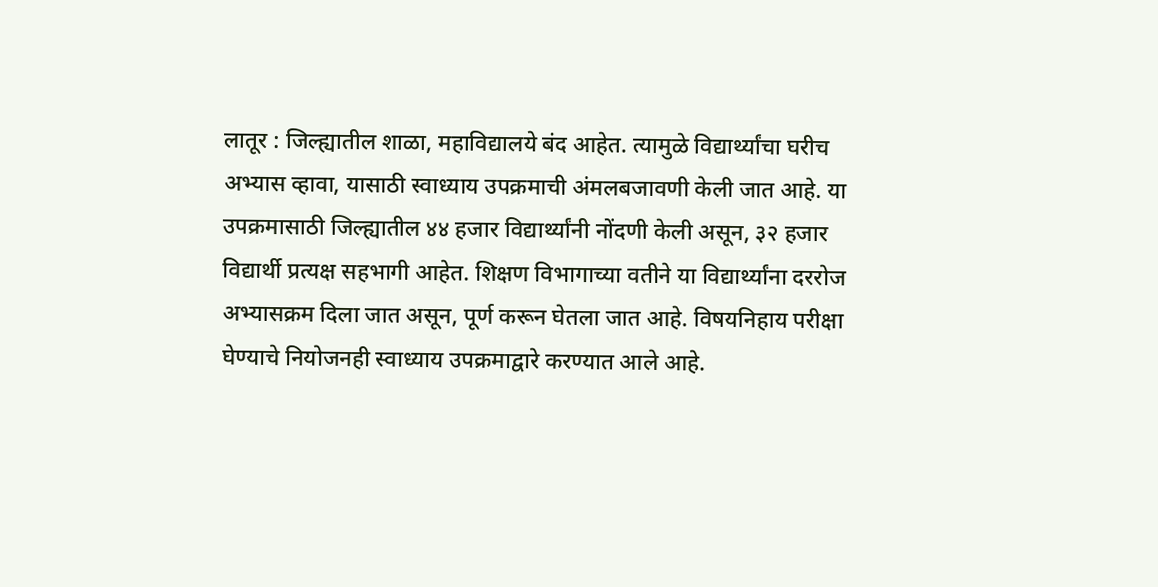लातूर : जिल्ह्यातील शाळा, महाविद्यालये बंद आहेत. त्यामुळे विद्यार्थ्यांचा घरीच अभ्यास व्हावा, यासाठी स्वाध्याय उपक्रमाची अंमलबजावणी केली जात आहे. या उपक्रमासाठी जिल्ह्यातील ४४ हजार विद्यार्थ्यांनी नोंदणी केली असून, ३२ हजार विद्यार्थी प्रत्यक्ष सहभागी आहेत. शिक्षण विभागाच्या वतीने या विद्यार्थ्यांना दररोज अभ्यासक्रम दिला जात असून, पूर्ण करून घेतला जात आहे. विषयनिहाय परीक्षा घेण्याचे नियोजनही स्वाध्याय उपक्रमाद्वारे करण्यात आले आहे.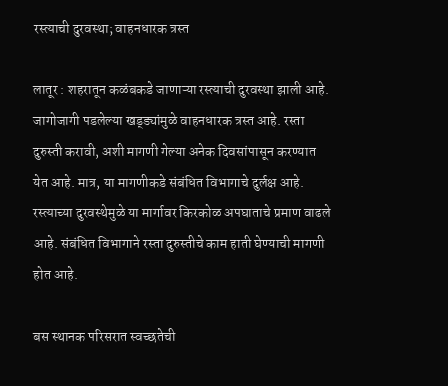रस्त्याची दुरवस्था; वाहनधारक त्रस्त

लातूर : शहरातून कळंबकडे जाणाऱ्या रस्त्याची दुरवस्था झाली आहे. जागोजागी पडलेल्या खड्ड्यांमुळे वाहनधारक त्रस्त आहे. रस्ता दुरुस्ती करावी, अशी मागणी गेल्या अनेक दिवसांपासून करण्यात येत आहे. मात्र, या मागणीकडे संबंधित विभागाचे दुर्लक्ष आहे. रस्त्याच्या दुरवस्थेमुळे या मार्गावर किरकोळ अपघाताचे प्रमाण वाढले आहे. संबंधित विभागाने रस्ता दुरुस्तीचे काम हाती घेण्याची मागणी होत आहे.

बस स्थानक परिसरात स्वच्छतेची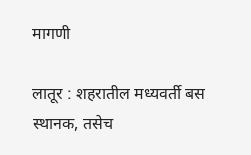मागणी

लातूर : शहरातील मध्यवर्ती बस स्थानक, तसेच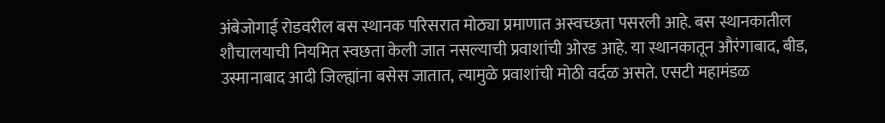अंबेजोगाई रोडवरील बस स्थानक परिसरात मोठ्या प्रमाणात अस्वच्छता पसरली आहे. बस स्थानकातील शौचालयाची नियमित स्वछता केली जात नसल्याची प्रवाशांची ओरड आहे. या स्थानकातून औरंगाबाद, बीड, उस्मानाबाद आदी जिल्ह्यांना बसेस जातात, त्यामुळे प्रवाशांची मोठी वर्दळ असते. एसटी महामंडळ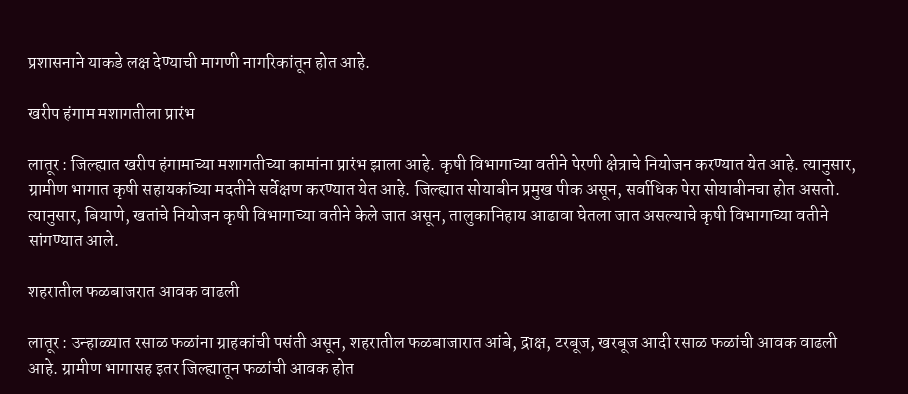प्रशासनाने याकडे लक्ष देण्याची मागणी नागरिकांतून होत आहे.

खरीप हंगाम मशागतीला प्रारंभ

लातूर : जिल्ह्यात खरीप हंगामाच्या मशागतीच्या कामांना प्रारंभ झाला आहे. कृषी विभागाच्या वतीने पेरणी क्षेत्राचे नियोजन करण्यात येत आहे. त्यानुसार, ग्रामीण भागात कृषी सहायकांच्या मदतीने सर्वेक्षण करण्यात येत आहे. जिल्ह्यात सोयाबीन प्रमुख पीक असून, सर्वाधिक पेरा सोयाबीनचा होत असतो. त्यानुसार, बियाणे, खतांचे नियोजन कृषी विभागाच्या वतीने केले जात असून, तालुकानिहाय आढावा घेतला जात असल्याचे कृषी विभागाच्या वतीने सांगण्यात आले.

शहरातील फळबाजरात आवक वाढली

लातूर : उन्हाळ्यात रसाळ फळांना ग्राहकांची पसंती असून, शहरातील फळबाजारात आंबे, द्राक्ष, टरबूज, खरबूज आदी रसाळ फळांची आवक वाढली आहे. ग्रामीण भागासह इतर जिल्ह्यातून फळांची आवक होत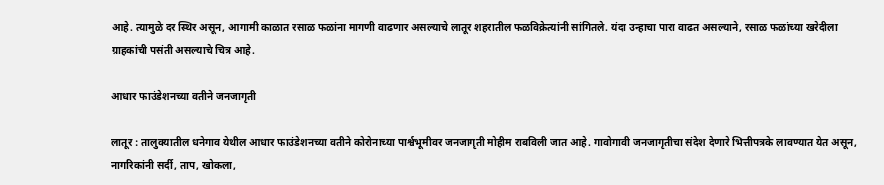आहे. त्यामुळे दर स्थिर असून, आगामी काळात रसाळ फळांना मागणी वाढणार असल्याचे लातूर शहरातील फळविक्रेत्यांनी सांगितले. यंदा उन्हाचा पारा वाढत असल्याने, रसाळ फळांच्या खरेदीला ग्राहकांची पसंती असल्याचे चित्र आहे.

आधार फाउंडेशनच्या वतीने जनजागृती

लातूर : तालुक्यातील धनेगाव येथील आधार फाउंडेशनच्या वतीने कोरोनाच्या पार्श्वभूमीवर जनजागृती मोहीम राबविली जात आहे. गावोगावी जनजागृतीचा संदेश देणारे भित्तीपत्रके लावण्यात येत असून, नागरिकांनी सर्दी, ताप, खोकला,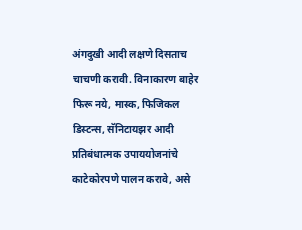अंगदुखी आदी लक्षणे दिसताच चाचणी करावी. विनाकारण बाहेर फिरू नये, मास्क, फिजिकल डिस्टन्स, सॅनिटायझर आदी प्रतिबंधात्मक उपाययोजनांचे काटेकोरपणे पालन करावे, असे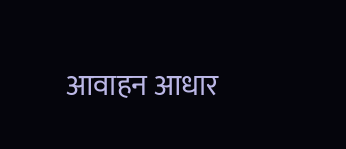आवाहन आधार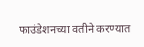फाउंडेशनच्या वतीने करण्यात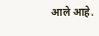आले आहे.